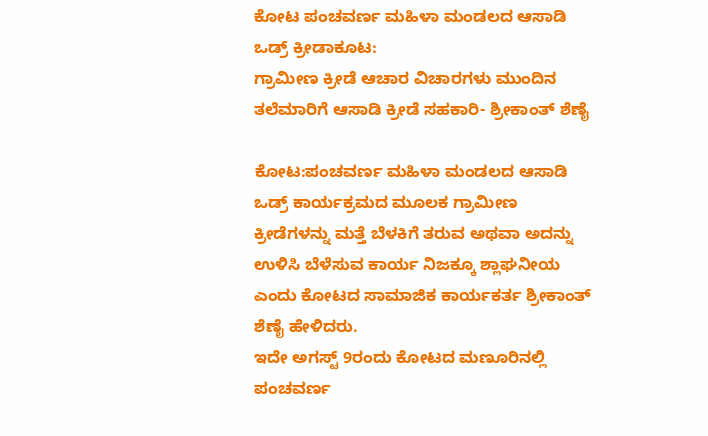ಕೋಟ ಪಂಚವರ್ಣ ಮಹಿಳಾ ಮಂಡಲದ ಆಸಾಡಿ ಒಡ್ರ್ ಕ್ರೀಡಾಕೂಟ:
ಗ್ರಾಮೀಣ ಕ್ರೀಡೆ ಆಚಾರ ವಿಚಾರಗಳು ಮುಂದಿನ ತಲೆಮಾರಿಗೆ ಆಸಾಡಿ ಕ್ರೀಡೆ ಸಹಕಾರಿ- ಶ್ರೀಕಾಂತ್ ಶೆಣೈ

ಕೋಟ:ಪಂಚವರ್ಣ ಮಹಿಳಾ ಮಂಡಲದ ಆಸಾಡಿ ಒಡ್ರ್ ಕಾರ್ಯಕ್ರಮದ ಮೂಲಕ ಗ್ರಾಮೀಣ ಕ್ರೀಡೆಗಳನ್ನು ಮತ್ತೆ ಬೆಳಕಿಗೆ ತರುವ ಅಥವಾ ಅದನ್ನು ಉಳಿಸಿ ಬೆಳೆಸುವ ಕಾರ್ಯ ನಿಜಕ್ಕೂ ಶ್ಲಾಘನೀಯ ಎಂದು ಕೋಟದ ಸಾಮಾಜಿಕ ಕಾರ್ಯಕರ್ತ ಶ್ರೀಕಾಂತ್ ಶೆಣೈ ಹೇಳಿದರು.
ಇದೇ ಅಗಸ್ಟ್ 9ರಂದು ಕೋಟದ ಮಣೂರಿನಲ್ಲಿ ಪಂಚವರ್ಣ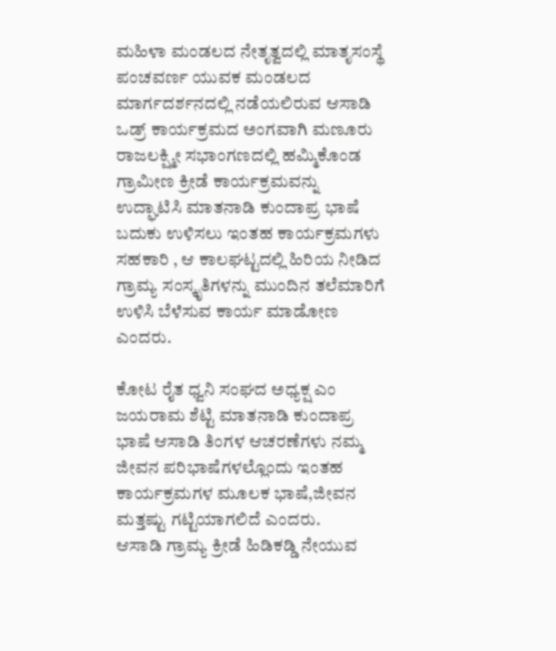ಮಹಿಳಾ ಮಂಡಲದ ನೇತೃತ್ವದಲ್ಲಿ ಮಾತೃಸಂಸ್ಥೆ ಪಂಚವರ್ಣ ಯುವಕ ಮಂಡಲದ ಮಾರ್ಗದರ್ಶನದಲ್ಲಿ ನಡೆಯಲಿರುವ ಆಸಾಡಿ ಒಡ್ರ್ ಕಾರ್ಯಕ್ರಮದ ಅಂಗವಾಗಿ ಮಣೂರು ರಾಜಲಕ್ಷ್ಮೀ ಸಭಾಂಗಣದಲ್ಲಿ ಹಮ್ಮಿಕೊಂಡ ಗ್ರಾಮೀಣ ಕ್ರೀಡೆ ಕಾರ್ಯಕ್ರಮವನ್ನು ಉದ್ಘಾಟಿಸಿ ಮಾತನಾಡಿ ಕುಂದಾಪ್ರ ಭಾಷೆ ಬದುಕು ಉಳಿಸಲು ಇಂತಹ ಕಾರ್ಯಕ್ರಮಗಳು ಸಹಕಾರಿ , ಆ ಕಾಲಘಟ್ಟದಲ್ಲಿ ಹಿರಿಯ ನೀಡಿದ ಗ್ರಾಮ್ಯ ಸಂಸ್ಕೃತಿಗಳನ್ನು ಮುಂದಿನ ತಲೆಮಾರಿಗೆ ಉಳಿಸಿ ಬೆಳೆಸುವ ಕಾರ್ಯ ಮಾಡೋಣ ಎಂದರು.

ಕೋಟ ರೈತ ಧ್ವನಿ ಸಂಘದ ಅಧ್ಯಕ್ಷ ಎಂ ಜಯರಾಮ ಶೆಟ್ಟಿ ಮಾತನಾಡಿ ಕುಂದಾಪ್ರ ಭಾಷೆ ಆಸಾಡಿ ತಿಂಗಳ ಆಚರಣೆಗಳು ನಮ್ಮ ಜೀವನ ಪರಿಭಾಷೆಗಳಲ್ಲೊಂದು ಇಂತಹ ಕಾರ್ಯಕ್ರಮಗಳ ಮೂಲಕ ಭಾಷೆ,ಜೀವನ ಮತ್ತಷ್ಟು ಗಟ್ಟಿಯಾಗಲಿದೆ ಎಂದರು.
ಆಸಾಡಿ ಗ್ರಾಮ್ಯ ಕ್ರೀಡೆ ಹಿಡಿಕಡ್ಡಿ ನೇಯುವ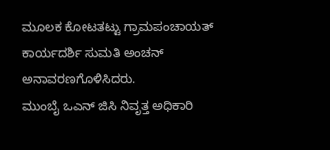ಮೂಲಕ ಕೋಟತಟ್ಟು ಗ್ರಾಮಪಂಚಾಯತ್ ಕಾರ್ಯದರ್ಶಿ ಸುಮತಿ ಅಂಚನ್ ಅನಾವರಣಗೊಳಿಸಿದರು.
ಮುಂಬೈ ಒಎನ್ ಜಿಸಿ ನಿವೃತ್ತ ಅಧಿಕಾರಿ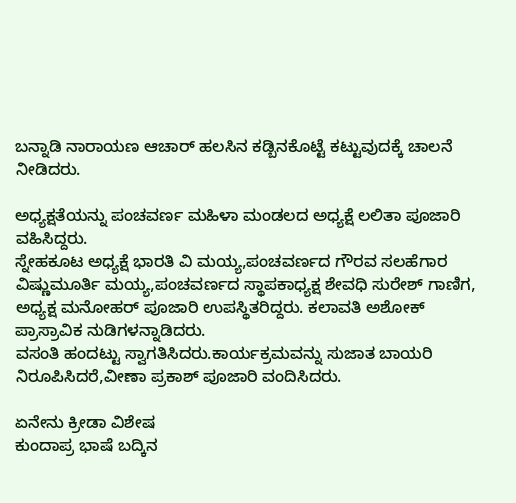ಬನ್ನಾಡಿ ನಾರಾಯಣ ಆಚಾರ್ ಹಲಸಿನ ಕಡ್ಬಿನಕೊಟ್ಟೆ ಕಟ್ಟುವುದಕ್ಕೆ ಚಾಲನೆ ನೀಡಿದರು.

ಅಧ್ಯಕ್ಷತೆಯನ್ನು ಪಂಚವರ್ಣ ಮಹಿಳಾ ಮಂಡಲದ ಅಧ್ಯಕ್ಷೆ ಲಲಿತಾ ಪೂಜಾರಿ ವಹಿಸಿದ್ದರು.
ಸ್ನೇಹಕೂಟ ಅಧ್ಯಕ್ಷೆ ಭಾರತಿ ವಿ ಮಯ್ಯ,ಪಂಚವರ್ಣದ ಗೌರವ ಸಲಹೆಗಾರ ವಿಷ್ಣುಮೂರ್ತಿ ಮಯ್ಯ,ಪಂಚವರ್ಣದ ಸ್ಥಾಪಕಾಧ್ಯಕ್ಷ ಶೇವಧಿ ಸುರೇಶ್ ಗಾಣಿಗ, ಅಧ್ಯಕ್ಷ ಮನೋಹರ್ ಪೂಜಾರಿ ಉಪಸ್ಥಿತರಿದ್ದರು. ಕಲಾವತಿ ಅಶೋಕ್ ಪ್ರಾಸ್ರಾವಿಕ ನುಡಿಗಳನ್ನಾಡಿದರು.
ವಸಂತಿ ಹಂದಟ್ಟು ಸ್ವಾಗತಿಸಿದರು.ಕಾರ್ಯಕ್ರಮವನ್ನು ಸುಜಾತ ಬಾಯರಿ ನಿರೂಪಿಸಿದರೆ,ವೀಣಾ ಪ್ರಕಾಶ್ ಪೂಜಾರಿ ವಂದಿಸಿದರು.

ಏನೇನು ಕ್ರೀಡಾ ವಿಶೇಷ
ಕುಂದಾಪ್ರ ಭಾಷೆ ಬದ್ಕಿನ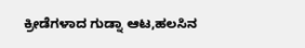ಕ್ರೀಡೆಗಳಾದ ಗುಡ್ನಾ ಆಟ,ಹಲಸಿನ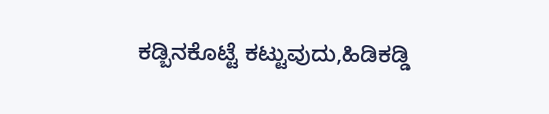ಕಡ್ಬಿನಕೊಟ್ಟೆ ಕಟ್ಟುವುದು,ಹಿಡಿಕಡ್ಡಿ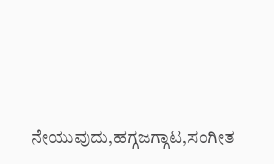ನೇಯುವುದು,ಹಗ್ಗಜಗ್ಗಾಟ,ಸಂಗೀತ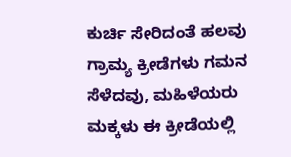ಕುರ್ಚಿ ಸೇರಿದಂತೆ ಹಲವು ಗ್ರಾಮ್ಯ ಕ್ರೀಡೆಗಳು ಗಮನ ಸೆಳೆದವು, ಮಹಿಳೆಯರು ಮಕ್ಕಳು ಈ ಕ್ರೀಡೆಯಲ್ಲಿ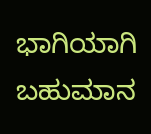ಭಾಗಿಯಾಗಿ ಬಹುಮಾನ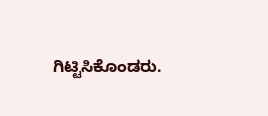ಗಿಟ್ಟಿಸಿಕೊಂಡರು.